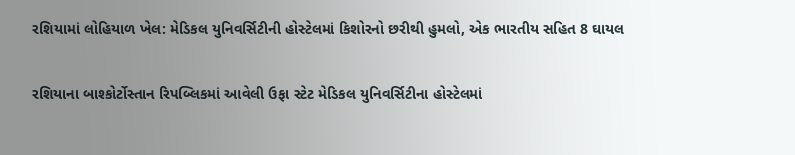રશિયામાં લોહિયાળ ખેલ: મેડિકલ યુનિવર્સિટીની હોસ્ટેલમાં કિશોરનો છરીથી હુમલો, એક ભારતીય સહિત 8 ઘાયલ

રશિયાના બાશ્કોર્ટોસ્તાન રિપબ્લિકમાં આવેલી ઉફા સ્ટેટ મેડિકલ યુનિવર્સિટીના હોસ્ટેલમાં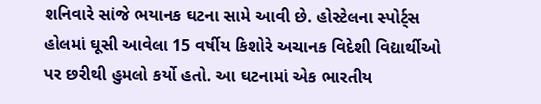શનિવારે સાંજે ભયાનક ઘટના સામે આવી છે. હોસ્ટેલના સ્પોર્ટ્સ હોલમાં ઘૂસી આવેલા 15 વર્ષીય કિશોરે અચાનક વિદેશી વિદ્યાર્થીઓ પર છરીથી હુમલો કર્યો હતો. આ ઘટનામાં એક ભારતીય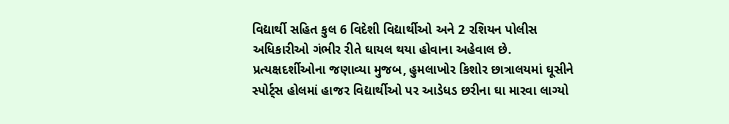વિદ્યાર્થી સહિત કુલ 6 વિદેશી વિદ્યાર્થીઓ અને 2 રશિયન પોલીસ અધિકારીઓ ગંભીર રીતે ઘાયલ થયા હોવાના અહેવાલ છે. પ્રત્યક્ષદર્શીઓના જણાવ્યા મુજબ, હુમલાખોર કિશોર છાત્રાલયમાં ઘૂસીને સ્પોર્ટ્સ હોલમાં હાજર વિદ્યાર્થીઓ પર આડેધડ છરીના ઘા મારવા લાગ્યો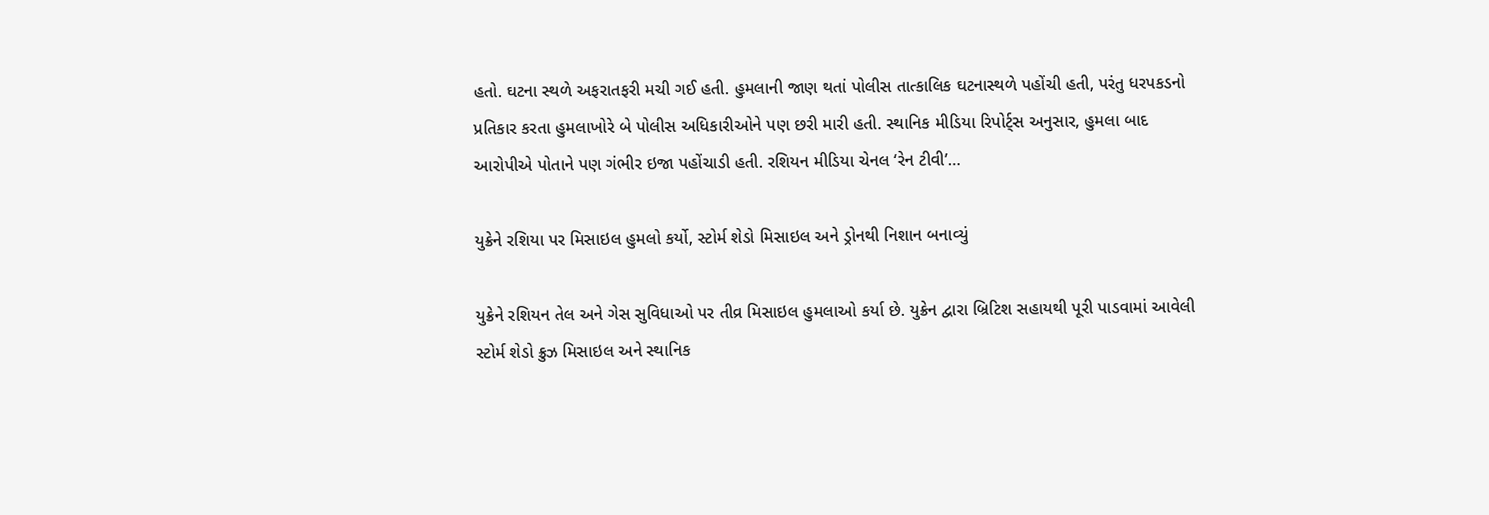હતો. ઘટના સ્થળે અફરાતફરી મચી ગઈ હતી. હુમલાની જાણ થતાં પોલીસ તાત્કાલિક ઘટનાસ્થળે પહોંચી હતી, પરંતુ ધરપકડનો પ્રતિકાર કરતા હુમલાખોરે બે પોલીસ અધિકારીઓને પણ છરી મારી હતી. સ્થાનિક મીડિયા રિપોર્ટ્સ અનુસાર, હુમલા બાદ આરોપીએ પોતાને પણ ગંભીર ઇજા પહોંચાડી હતી. રશિયન મીડિયા ચેનલ ‘રેન ટીવી’…

યુક્રેને રશિયા પર મિસાઇલ હુમલો કર્યો, સ્ટોર્મ શેડો મિસાઇલ અને ડ્રોનથી નિશાન બનાવ્યું

યુક્રેને રશિયન તેલ અને ગેસ સુવિધાઓ પર તીવ્ર મિસાઇલ હુમલાઓ કર્યા છે. યુક્રેન દ્વારા બ્રિટિશ સહાયથી પૂરી પાડવામાં આવેલી સ્ટોર્મ શેડો ક્રુઝ મિસાઇલ અને સ્થાનિક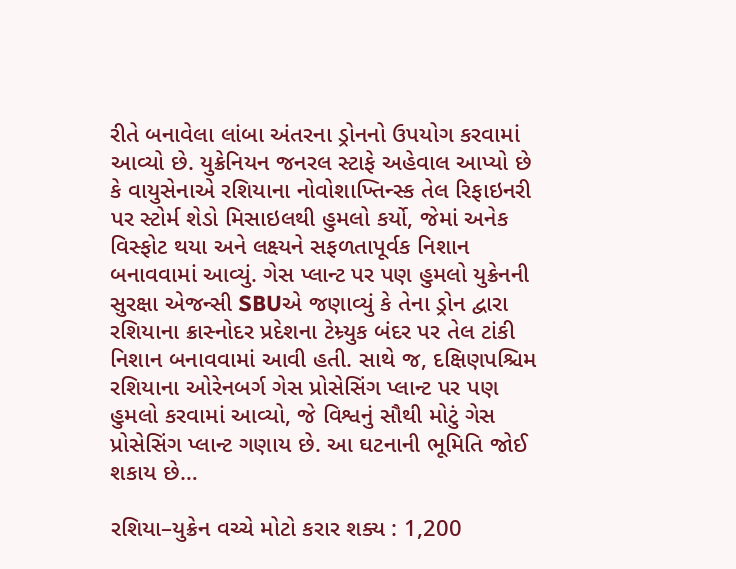રીતે બનાવેલા લાંબા અંતરના ડ્રોનનો ઉપયોગ કરવામાં આવ્યો છે. યુક્રેનિયન જનરલ સ્ટાફે અહેવાલ આપ્યો છે કે વાયુસેનાએ રશિયાના નોવોશાખ્તિન્સ્ક તેલ રિફાઇનરી પર સ્ટોર્મ શેડો મિસાઇલથી હુમલો કર્યો, જેમાં અનેક વિસ્ફોટ થયા અને લક્ષ્યને સફળતાપૂર્વક નિશાન બનાવવામાં આવ્યું. ગેસ પ્લાન્ટ પર પણ હુમલો યુક્રેનની સુરક્ષા એજન્સી SBUએ જણાવ્યું કે તેના ડ્રોન દ્વારા રશિયાના ક્રાસ્નોદર પ્રદેશના ટેમ્ર્યુક બંદર પર તેલ ટાંકી નિશાન બનાવવામાં આવી હતી. સાથે જ, દક્ષિણપશ્ચિમ રશિયાના ઓરેનબર્ગ ગેસ પ્રોસેસિંગ પ્લાન્ટ પર પણ હુમલો કરવામાં આવ્યો, જે વિશ્વનું સૌથી મોટું ગેસ પ્રોસેસિંગ પ્લાન્ટ ગણાય છે. આ ઘટનાની ભૂમિતિ જોઈ શકાય છે…

રશિયા–યુક્રેન વચ્ચે મોટો કરાર શક્ય : 1,200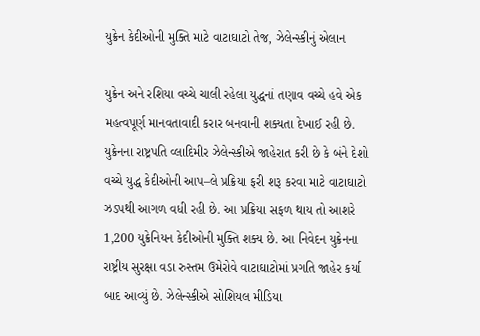યુક્રેન કેદીઓની મુક્તિ માટે વાટાઘાટો તેજ, ઝેલેન્સ્કીનું એલાન

યુક્રેન અને રશિયા વચ્ચે ચાલી રહેલા યુદ્ધનાં તણાવ વચ્ચે હવે એક મહત્વપૂર્ણ માનવતાવાદી કરાર બનવાની શક્યતા દેખાઈ રહી છે. યુક્રેનના રાષ્ટ્રપતિ વ્લાદિમીર ઝેલેન્સ્કીએ જાહેરાત કરી છે કે બંને દેશો વચ્ચે યુદ્ધ કેદીઓની આપ–લે પ્રક્રિયા ફરી શરૂ કરવા માટે વાટાઘાટો ઝડપથી આગળ વધી રહી છે. આ પ્રક્રિયા સફળ થાય તો આશરે 1,200 યુક્રેનિયન કેદીઓની મુક્તિ શક્ય છે. આ નિવેદન યુક્રેનના રાષ્ટ્રીય સુરક્ષા વડા રુસ્તમ ઉમેરોવે વાટાઘાટોમાં પ્રગતિ જાહેર કર્યા બાદ આવ્યું છે. ઝેલેન્સ્કીએ સોશિયલ મીડિયા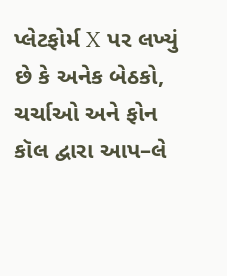પ્લેટફોર્મ X પર લખ્યું છે કે અનેક બેઠકો, ચર્ચાઓ અને ફોન કૉલ દ્વારા આપ–લે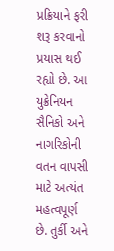પ્રક્રિયાને ફરી શરૂ કરવાનો પ્રયાસ થઈ રહ્યો છે. આ યુક્રેનિયન સૈનિકો અને નાગરિકોની વતન વાપસી માટે અત્યંત મહત્વપૂર્ણ છે. તુર્કી અને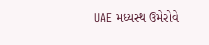UAE મધ્યસ્થ ઉમેરોવે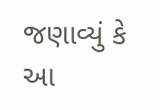જણાવ્યું કે આ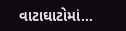વાટાઘાટોમાં…